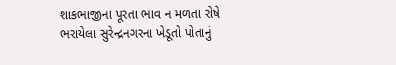શાકભાજીના પૂરતા ભાવ ન મળતા રોષે ભરાયેલા સુરેન્દ્રનગરના ખેડૂતો પોતાનું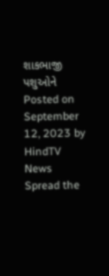શાકભાજી પશુઓને Posted on September 12, 2023 by HindTV News Spread the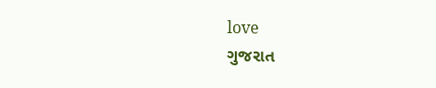love
ગુજરાત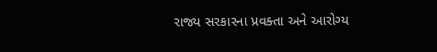રાજ્ય સરકારના પ્રવક્તા અને આરોગ્ય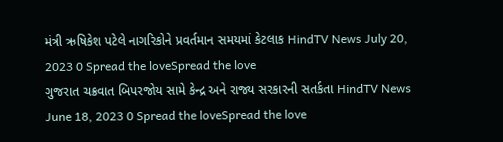મંત્રી ઋષિકેશ પટેલે નાગરિકોને પ્રવર્તમાન સમયમાં કેટલાક HindTV News July 20, 2023 0 Spread the loveSpread the love
ગુજરાત ચક્રવાત બિપરજોય સામે કેન્દ્ર અને રાજ્ય સરકારની સતર્કતા HindTV News June 18, 2023 0 Spread the loveSpread the love